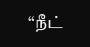“நீட்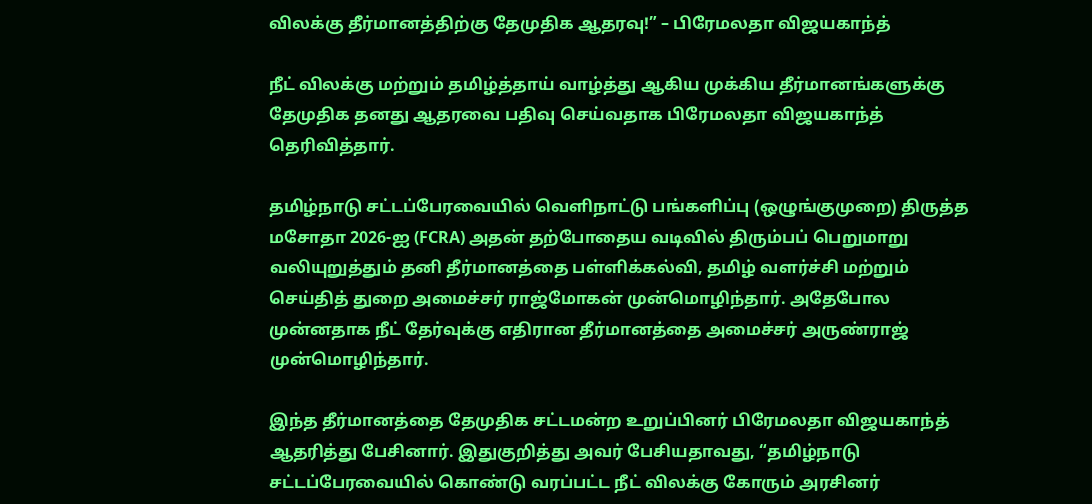விலக்கு தீர்மானத்திற்கு தேமுதிக ஆதரவு!” – பிரேமலதா விஜயகாந்த்

நீட் விலக்கு மற்றும் தமிழ்த்தாய் வாழ்த்து ஆகிய முக்கிய தீர்மானங்களுக்கு தேமுதிக தனது ஆதரவை பதிவு செய்வதாக பிரேமலதா விஜயகாந்த் தெரிவித்தார்.

தமிழ்நாடு சட்டப்பேரவையில் வெளிநாட்டு பங்களிப்பு (ஒழுங்குமுறை) திருத்த மசோதா 2026-ஐ (FCRA) அதன் தற்போதைய வடிவில் திரும்பப் பெறுமாறு வலியுறுத்தும் தனி தீர்மானத்தை பள்ளிக்கல்வி, தமிழ் வளர்ச்சி மற்றும் செய்தித் துறை அமைச்சர் ராஜ்மோகன் முன்மொழிந்தார். அதேபோல முன்னதாக நீட் தேர்வுக்கு எதிரான தீர்மானத்தை அமைச்சர் அருண்ராஜ் முன்மொழிந்தார்.

இந்த தீர்மானத்தை தேமுதிக சட்டமன்ற உறுப்பினர் பிரேமலதா விஜயகாந்த் ஆதரித்து பேசினார். இதுகுறித்து அவர் பேசியதாவது, “தமிழ்நாடு சட்டப்பேரவையில் கொண்டு வரப்பட்ட நீட் விலக்கு கோரும் அரசினர்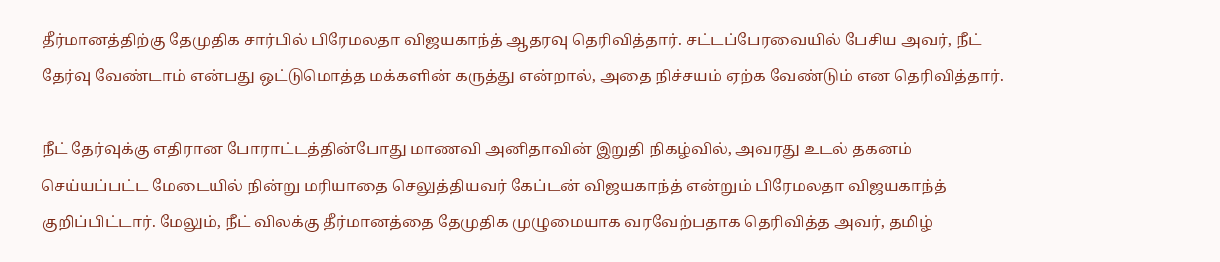தீர்மானத்திற்கு தேமுதிக சார்பில் பிரேமலதா விஜயகாந்த் ஆதரவு தெரிவித்தார். சட்டப்பேரவையில் பேசிய அவர், நீட் தேர்வு வேண்டாம் என்பது ஒட்டுமொத்த மக்களின் கருத்து என்றால், அதை நிச்சயம் ஏற்க வேண்டும் என தெரிவித்தார்.

நீட் தேர்வுக்கு எதிரான போராட்டத்தின்போது மாணவி அனிதாவின் இறுதி நிகழ்வில், அவரது உடல் தகனம் செய்யப்பட்ட மேடையில் நின்று மரியாதை செலுத்தியவர் கேப்டன் விஜயகாந்த் என்றும் பிரேமலதா விஜயகாந்த் குறிப்பிட்டார். மேலும், நீட் விலக்கு தீர்மானத்தை தேமுதிக முழுமையாக வரவேற்பதாக தெரிவித்த அவர், தமிழ்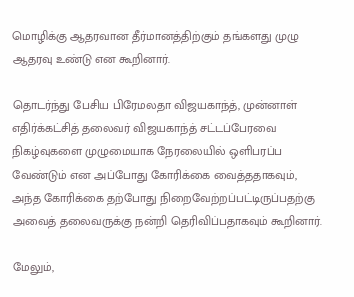மொழிக்கு ஆதரவான தீர்மானத்திற்கும் தங்களது முழு ஆதரவு உண்டு என கூறினார்.

தொடர்ந்து பேசிய பிரேமலதா விஜயகாந்த், முன்னாள் எதிர்க்கட்சித் தலைவர் விஜயகாந்த் சட்டப்பேரவை நிகழ்வுகளை முழுமையாக நேரலையில் ஒளிபரப்ப வேண்டும் என அப்போது கோரிக்கை வைத்ததாகவும், அந்த கோரிக்கை தற்போது நிறைவேற்றப்பட்டிருப்பதற்கு அவைத் தலைவருக்கு நன்றி தெரிவிப்பதாகவும் கூறினார்.

மேலும்,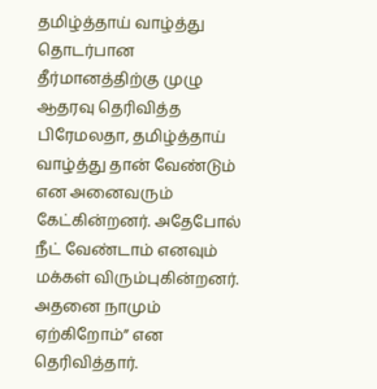தமிழ்த்தாய் வாழ்த்து தொடர்பான தீர்மானத்திற்கு முழு ஆதரவு தெரிவித்த பிரேமலதா, தமிழ்த்தாய் வாழ்த்து தான் வேண்டும் என அனைவரும் கேட்கின்றனர். அதேபோல் நீட் வேண்டாம் எனவும் மக்கள் விரும்புகின்றனர். அதனை நாமும் ஏற்கிறோம்” என தெரிவித்தார்.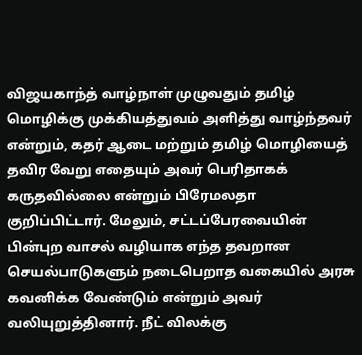விஜயகாந்த் வாழ்நாள் முழுவதும் தமிழ் மொழிக்கு முக்கியத்துவம் அளித்து வாழ்ந்தவர் என்றும், கதர் ஆடை மற்றும் தமிழ் மொழியைத் தவிர வேறு எதையும் அவர் பெரிதாகக் கருதவில்லை என்றும் பிரேமலதா குறிப்பிட்டார். மேலும், சட்டப்பேரவையின் பின்புற வாசல் வழியாக எந்த தவறான செயல்பாடுகளும் நடைபெறாத வகையில் அரசு கவனிக்க வேண்டும் என்றும் அவர் வலியுறுத்தினார். நீட் விலக்கு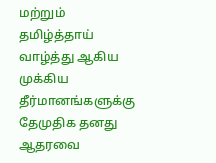மற்றும் தமிழ்த்தாய் வாழ்த்து ஆகிய முக்கிய தீர்மானங்களுக்கு தேமுதிக தனது ஆதரவை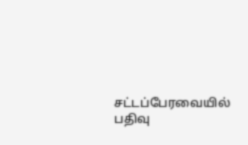சட்டப்பேரவையில் பதிவு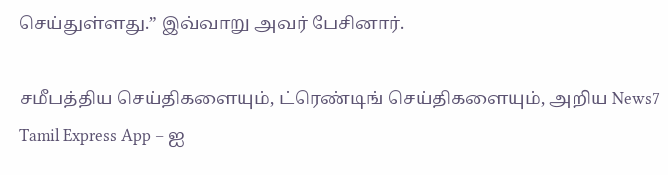செய்துள்ளது.” இவ்வாறு அவர் பேசினார்.

சமீபத்திய செய்திகளையும், ட்ரெண்டிங் செய்திகளையும், அறிய News7 Tamil Express App – ஐ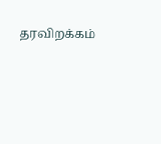தரவிறக்கம்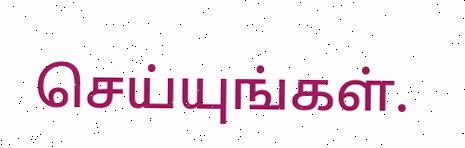செய்யுங்கள்.